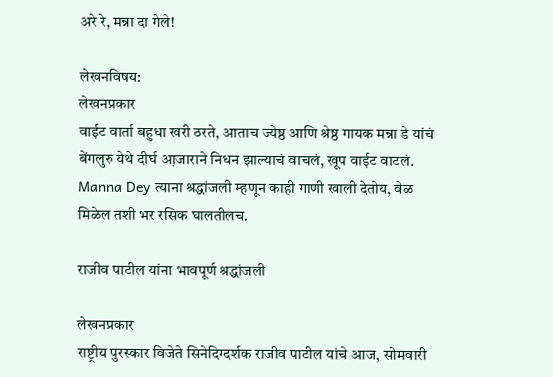अरे रे, मन्ना दा गेले!

लेखनविषय:
लेखनप्रकार
वाईट वार्ता बहुधा खरी ठरते, आताच ज्येष्ठ आणि श्रेष्ठ गायक मन्ना डे यांचं बेंगलुरु येथे दीर्घ आ़जाराने निधन झाल्याचं वाचलं, खूप वाईट वाटलं. Manna Dey त्याना श्रद्धांजली म्हणून काही गाणी खाली देतोय, वेळ मिळेल तशी भर रसिक घालतीलच.

राजीव पाटील यांना भावपूर्ण श्रद्धांजली

लेखनप्रकार
राष्ट्रीय पुरस्कार विजेते सिनेदिग्दर्शक राजीव पाटील यांचे आज, सोमवारी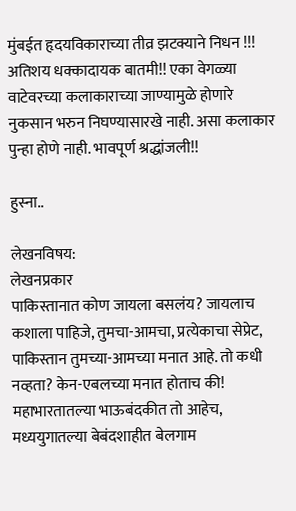मुंबईत हृदयविकाराच्या तीव्र झटक्याने निधन !!! अतिशय धक्कादायक बातमी!! एका वेगळ्या वाटेवरच्या कलाकाराच्या जाण्यामुळे होणारे नुकसान भरुन निघण्यासारखे नाही. असा कलाकार पुन्हा होणे नाही. भावपूर्ण श्रद्धांजली!!

हुस्ना..

लेखनविषय:
लेखनप्रकार
पाकिस्तानात कोण जायला बसलंय? जायलाच कशाला पाहिजे, तुमचा-आमचा, प्रत्येकाचा सेप्रेट, पाकिस्तान तुमच्या-आमच्या मनात आहे. तो कधी नव्हता? केन-एबलच्या मनात होताच की! महाभारतातल्या भाऊबंदकीत तो आहेच, मध्ययुगातल्या बेबंदशाहीत बेलगाम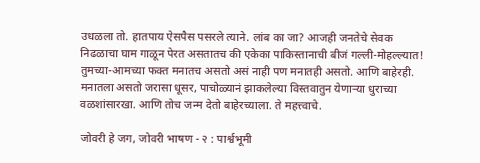उधळला तो. हातपाय ऐसपैस पसरले त्याने. लांब का जा? आजही जनतेचे सेवक निढळाचा घाम गाळून पेरत असतातच की एकेका पाकिस्तानाची बीजं गल्ली-मोहल्ल्यात! तुमच्या-आमच्या फक्त मनातच असतो असं नाही पण मनातही असतो. आणि बाहेरही. मनातला असतो जरासा धूसर, पाचोळ्यानं झाकलेल्या विस्तवातुन येणार्‍या धुराच्या वळशांसारखा. आणि तोच जन्म देतो बाहेरच्याला. ते महत्त्वाचे.

जोवरी हे जग, जोवरी भाषण - २ : पार्श्वभूमी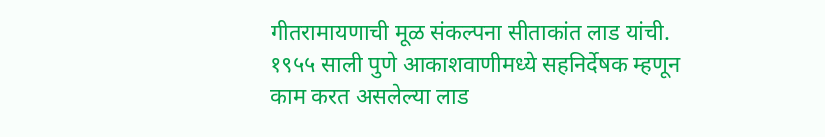गीतरामायणाची मूळ संकल्पना सीताकांत लाड यांची. १९५५ साली पुणे आकाशवाणीमध्ये सहनिर्देषक म्हणून काम करत असलेल्या लाड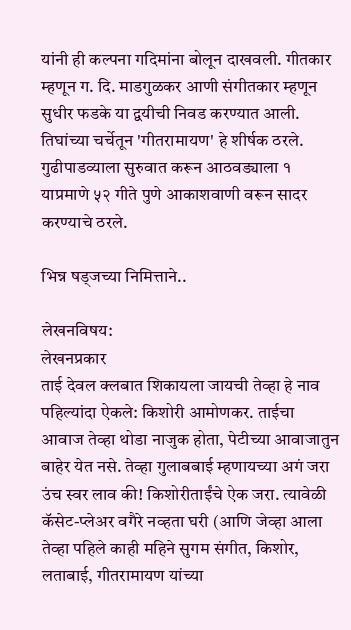यांनी ही कल्पना गदिमांना बोलून दाखवली. गीतकार म्हणून ग. दि. माडगुळकर आणी संगीतकार म्हणून सुधीर फडके या द्वयीची निवड करण्यात आली. तिघांच्या चर्चेतून 'गीतरामायण' हे शीर्षक ठरले. गुढीपाडव्याला सुरुवात करून आठवड्याला १ याप्रमाणे ५२ गीते पुणे आकाशवाणी वरून सादर करण्याचे ठरले.

भिन्न षड्जच्या निमित्ताने..

लेखनविषय:
लेखनप्रकार
ताई देवल क्लबात शिकायला जायची तेव्हा हे नाव पहिल्यांदा ऐकले: किशोरी आमोणकर. ताईचा आवाज तेव्हा थोडा नाजुक होता, पेटीच्या आवाजातुन बाहेर येत नसे. तेव्हा गुलाबबाई म्हणायच्या अगं जरा उंच स्वर लाव की! किशोरीताईंचे ऐक जरा. त्यावेळी कॅसेट-प्लेअर वगैरे नव्हता घरी (आणि जेव्हा आला तेव्हा पहिले काही महिने सुगम संगीत, किशोर, लताबाई, गीतरामायण यांच्या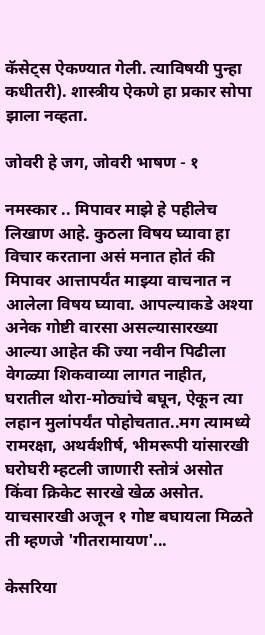कॅसेट्स ऐकण्यात गेली. त्याविषयी पुन्हा कधीतरी). शास्त्रीय ऐकणे हा प्रकार सोपा झाला नव्हता.

जोवरी हे जग, जोवरी भाषण - १

नमस्कार .. मिपावर माझे हे पहीलेच लिखाण आहे. कुठला विषय घ्यावा हा विचार करताना असं मनात होतं की मिपावर आत्तापर्यंत माझ्या वाचनात न आलेला विषय घ्यावा. आपल्याकडे अश्या अनेक गोष्टी वारसा असल्यासारख्या आल्या आहेत की ज्या नवीन पिढीला वेगळ्या शिकवाव्या लागत नाहीत, घरातील थोरा-मोठ्यांचे बघून, ऐकून त्या लहान मुलांपर्यंत पोहोचतात..मग त्यामध्ये रामरक्षा, अथर्वशीर्ष, भीमरूपी यांसारखी घरोघरी म्हटली जाणारी स्तोत्रं असोत किंवा क्रिकेट सारखे खेळ असोत. याचसारखी अजून १ गोष्ट बघायला मिळते ती म्हणजे 'गीतरामायण'...

केसरिया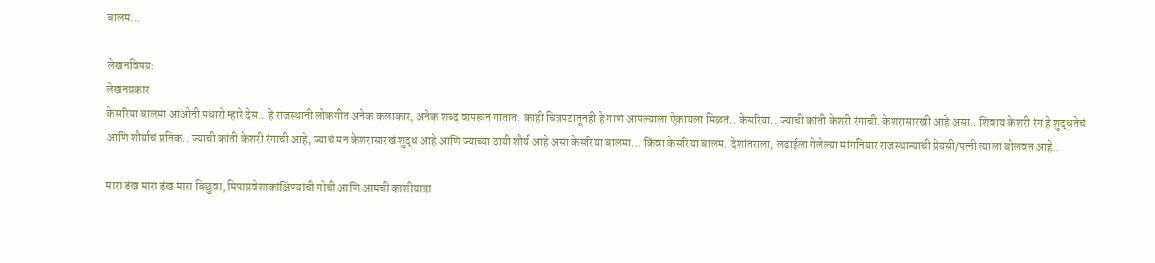बालम...

लेखनविषय:
लेखनप्रकार
केसरिया बालमा आओनी पधारो म्हारे देस.. हे राजस्थानी लोकगीत अनेक कलाकार, अनेक शब्द वापरून गातात. काही चित्रपटातूनही हे गाणं आपल्याला ऐकायला मिळतं.. केसरिया.. ज्याची कांती केशरी रंगाची. केशरासारखी आहे असा.. शिवाय केशरी रंग हे शुद्धतेचं आणि शौर्याचं प्रतिक.. ज्याची कांती केशरी रंगाची आहे, ज्याचं मन केशरासारखं शुद्ध आहे आणि ज्याच्या ठायी शौर्य आहे असा केसरिया बालमा... किंवा केसरिया बालम. देशांतराला, लढाईला गेलेल्या मांगनियार राजस्थान्याची प्रेयसी/पत्नी त्याला बोलवत आहे..

मारा डंख मारा डंख मारा बिछुवा, मिपाप्रवेशाकांक्षिण्यांची गोची आणि आमची काशीयात्रा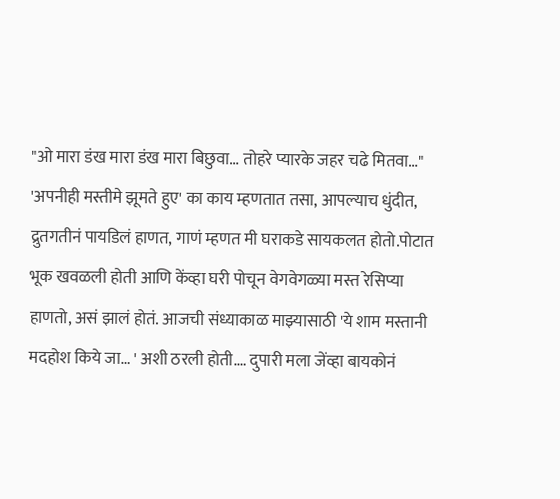"ओ मारा डंख मारा डंख मारा बिछुवा… तोहरे प्यारके जहर चढे मितवा…" 'अपनीही मस्तीमे झूमते हुए' का काय म्हणतात तसा, आपल्याच धुंदीत, द्रुतगतीनं पायडिलं हाणत, गाणं म्हणत मी घराकडे सायकलत होतो.पोटात भूक खवळली होती आणि केंव्हा घरी पोचून वेगवेगळ्या मस्त रेसिप्या हाणतो, असं झालं होतं. आजची संध्याकाळ माझ्यासाठी 'ये शाम मस्तानी मदहोश किये जा… ' अशी ठरली होती.… दुपारी मला जेंव्हा बायकोनं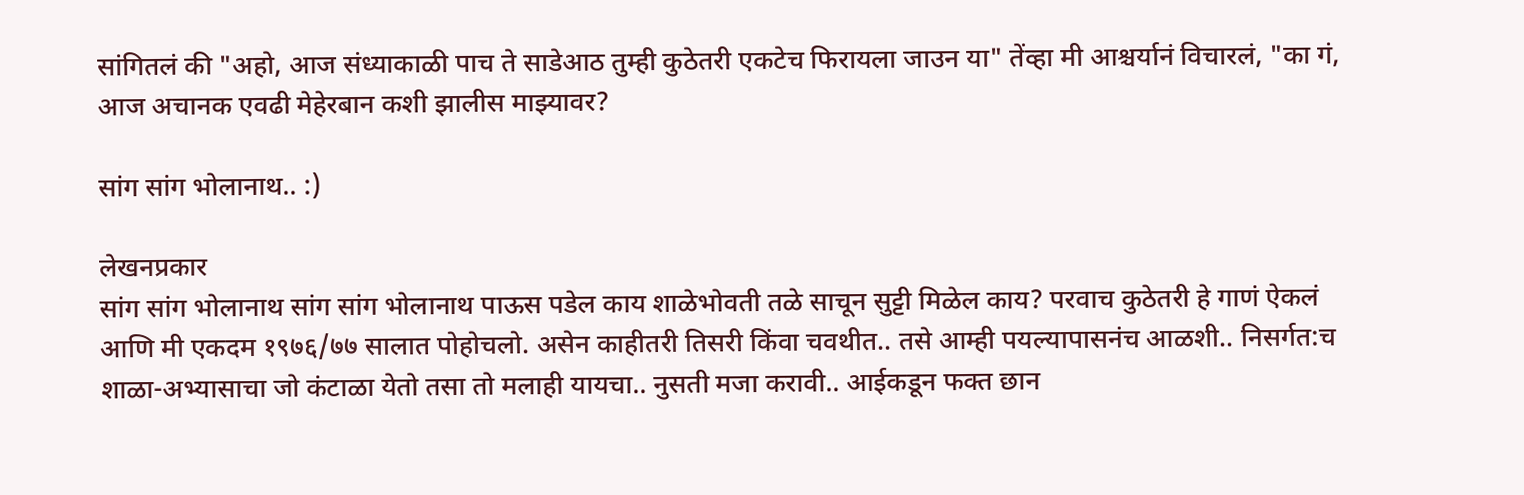सांगितलं की "अहो, आज संध्याकाळी पाच ते साडेआठ तुम्ही कुठेतरी एकटेच फिरायला जाउन या" तेंव्हा मी आश्चर्यानं विचारलं, "का गं, आज अचानक एवढी मेहेरबान कशी झालीस माझ्यावर?

सांग सांग भोलानाथ.. :)

लेखनप्रकार
सांग सांग भोलानाथ सांग सांग भोलानाथ पाऊस पडेल काय शाळेभोवती तळे साचून सुट्टी मिळेल काय? परवाच कुठेतरी हे गाणं ऐकलं आणि मी एकदम १९७६/७७ सालात पोहोचलो. असेन काहीतरी तिसरी किंवा चवथीत.. तसे आम्ही पयल्यापासनंच आळशी.. निसर्गत:च शाळा-अभ्यासाचा जो कंटाळा येतो तसा तो मलाही यायचा.. नुसती मजा करावी.. आईकडून फक्त छान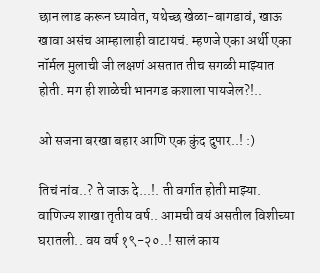छान लाड करून घ्यावेत, यथेच्छ खेळा-बागडावं, खाऊ खावा असंच आम्हालाही वाटायचं. म्हणजे एका अर्थी एका नॉर्मल मुलाची जी लक्षणं असतात तीच सगळी माझ्यात होती. मग ही शाळेची भानगड कशाला पायजेल?!..

ओ सजना बरखा बहार आणि एक कुंद दुपार..! :)

तिचं नांव..? ते जाऊ दे...!. ती वर्गात होती माझ्या. वाणिज्य शाखा तृतीय वर्ष.. आमची वयं असतील विशीच्या घरातली.. वय वर्ष १९-२०..! सालं काय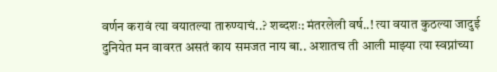वर्णन करावं त्या वयातल्या तारुण्याचं..? शब्दशः: मंतरलेली वर्ष..! त्या वयात कुठल्या जादुई दुनियेत मन वावरत असतं काय समजत नाय बा.. अशातच ती आली माझ्या त्या स्वप्नांच्या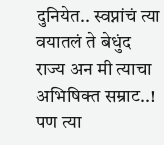दुनियेत.. स्वप्नांचं त्या वयातलं ते बेधुंद राज्य अन मी त्याचा अभिषिक्त सम्राट..! पण त्या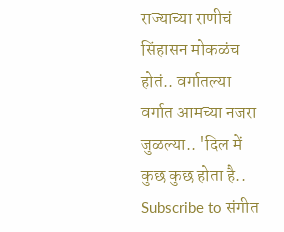राज्याच्या राणीचं सिंहासन मोकळंच होतं.. वर्गातल्या वर्गात आमच्या नजरा जुळल्या.. 'दिल में कुछ कुछ होता है..
Subscribe to संगीत